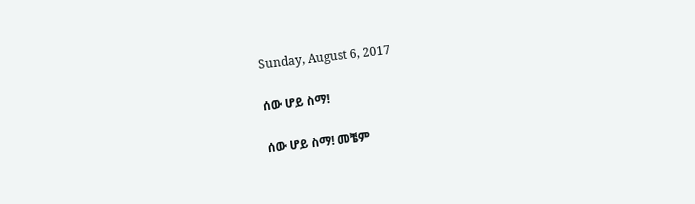Sunday, August 6, 2017

ሰው ሆይ ስማ!

ሰው ሆይ ስማ! መቼም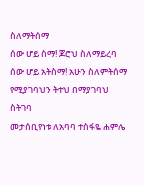ስለማትሰማ
ሰው ሆይ ስማ! ጆሮህ ስለማይረባ
ሰው ሆይ አትስማ! አሁን ስለምትሰማ
የሚያገባህን ትተህ በማያገባህ ስትገባ
መታሰቢየነቱ ለአባባ ተስፋዬ ሐምሌ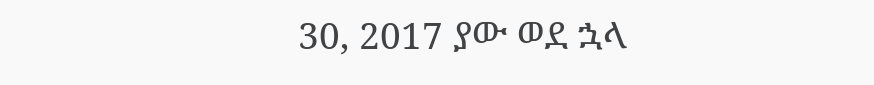30, 2017 ያው ወደ ኋላ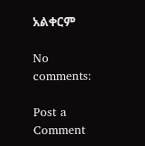አልቀርም

No comments:

Post a Comment